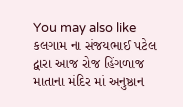You may also like
કલગામ ના સંજયભાઈ પટેલ દ્વારા આજ રોજ હિંગળાજ માતાના મંદિર માં અનુષ્ઠાન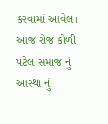કરવામાં આવેલ।
આજ રોજ કોળી પટેલ સમાજ નું આસ્થા નું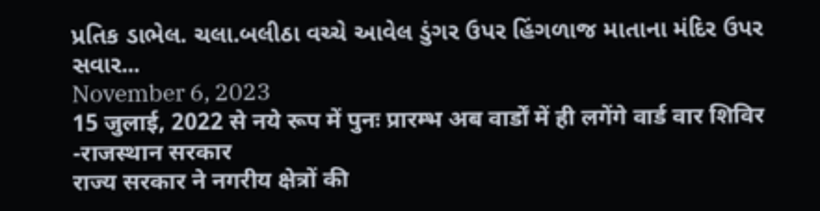પ્રતિક ડાભેલ. ચલા.બલીઠા વચ્ચે આવેલ ડુંગર ઉપર હિંગળાજ માતાના મંદિર ઉપર સવાર...
November 6, 2023
15 जुलाई, 2022 से नये रूप में पुनः प्रारम्भ अब वार्डों में ही लगेंगे वार्ड वार शिविर -राजस्थान सरकार
राज्य सरकार ने नगरीय क्षेत्रों की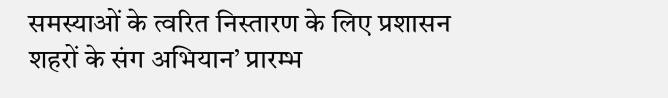समस्याओं के त्वरित निस्तारण के लिए प्रशासन शहरों के संग अभियान’ प्रारम्भ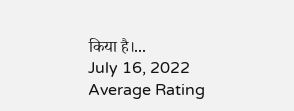किया है।...
July 16, 2022
Average Rating